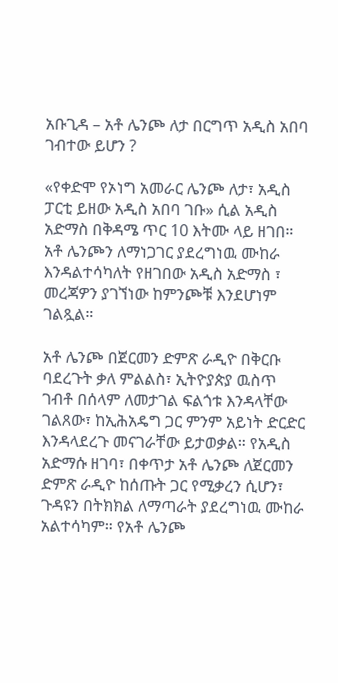አቡጊዳ – አቶ ሌንጮ ለታ በርግጥ አዲስ አበባ ገብተው ይሆን ?

«የቀድሞ የኦነግ አመራር ሌንጮ ለታ፣ አዲስ ፓርቲ ይዘው አዲስ አበባ ገቡ» ሲል አዲስ አድማስ በቅዳሜ ጥር 10 እትሙ ላይ ዘገበ። አቶ ሌንጮን ለማነጋገር ያደረግነዉ ሙከራ እንዳልተሳካለት የዘገበው አዲስ አድማስ ፣ መረጃዎን ያገኘነው ከምንጮቹ እንደሆነም ገልጿል።

አቶ ሌንጮ በጀርመን ድምጽ ራዲዮ በቅርቡ ባደረጉት ቃለ ምልልስ፣ ኢትዮያጵያ ዉስጥ ገብቶ በሰላም ለመታገል ፍልጎቱ እንዳላቸው ገልጸው፣ ከኢሕአዴግ ጋር ምንም አይነት ድርድር እንዳላደረጉ መናገራቸው ይታወቃል። የአዲስ አድማሱ ዘገባ፣ በቀጥታ አቶ ሌንጮ ለጀርመን ድምጽ ራዲዮ ከሰጡት ጋር የሚቃረን ሲሆን፣ ጉዳዩን በትክክል ለማጣራት ያደረግነዉ ሙከራ አልተሳካም። የአቶ ሌንጮ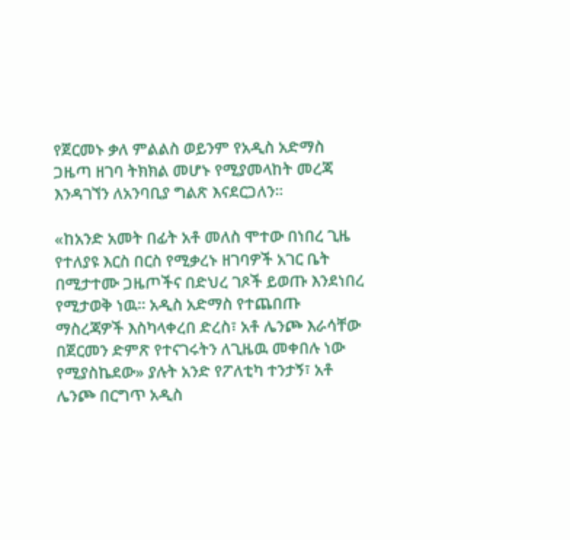የጀርመኑ ቃለ ምልልስ ወይንም የአዲስ አድማስ ጋዜጣ ዘገባ ትክክል መሆኑ የሚያመላከት መረጃ እንዳገኘን ለአንባቢያ ግልጽ እናደርጋለን።

«ከአንድ አመት በፊት አቶ መለስ ሞተው በነበረ ጊዜ የተለያዩ እርስ በርስ የሚቃረኑ ዘገባዎች አገር ቤት በሚታተሙ ጋዜጦችና በድህረ ገጾች ይወጡ እንደነበረ የሚታወቅ ነዉ። አዲስ አድማስ የተጨበጡ ማስረጃዎች እስካላቀረበ ድረስ፣ አቶ ሌንጮ እራሳቸው በጀርመን ድምጽ የተናገሩትን ለጊዜዉ መቀበሉ ነው የሚያስኬደው» ያሉት አንድ የፖለቲካ ተንታኝ፣ አቶ ሌንጮ በርግጥ አዲስ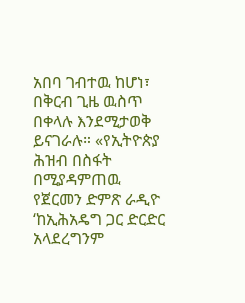አበባ ገብተዉ ከሆነ፣ በቅርብ ጊዜ ዉስጥ በቀላሉ እንደሚታወቅ ይናገራሉ። «የኢትዮጵያ ሕዝብ በስፋት በሚያዳምጠዉ የጀርመን ድምጽ ራዲዮ ‘ከኢሕአዴግ ጋር ድርድር አላደረግንም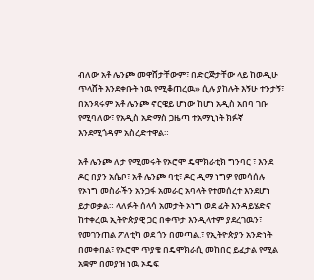ብለው አቶ ሌንጮ መዋሸታቸውም፣ በድርጅታቸው ላይ ከወዲሁ ጥላሸት እንደቀቡት ነዉ የሚቆጠረዉ» ሲሉ ያከሉት እኝሁ ተንታኝ፣ በአንጻሩም አቶ ሌንጮ ኖርዌይ ሆነው ከሆነ አዲስ አበባ ገቡ የሚባለው፣ የአዲስ አድማስ ጋዜጣ ተአማኒነት ክፉኛ እንደሚጎዳም አስረድተዋል።

አቶ ሌንጮ ለታ የሚመሩት የኦሮሞ ዴሞክራቲክ ግንባር ፣ እንደ ዶር በያን አሴቦ፣ አቶ ሌንጮ ባቲ፣ ዶር ዲማ ነግዎ የመሳሰሉ የኦነግ መስራችን አንጋፋ አመራር አባላት የተመሰረተ እንደሆነ ይታወቃል። ላለፉት ሰላሳ አመታት ኦነግ ወደ ፊት እንዳይሄድና ከተቀረዉ ኢትዮጵያዊ ጋር በቀጥታ እንዲላተም ያደረገዉን፣ የመገንጠል ፖለቲካ ወደ ጎን በመጣል.፣ የኢትዮጵያን አንድነት በመቀበል፣ የኦሮሞ ጥያቄ በዴሞክራሲ መከበር ይፈታል የሚል አቋም በመያዝ ነዉ ኦዴፍ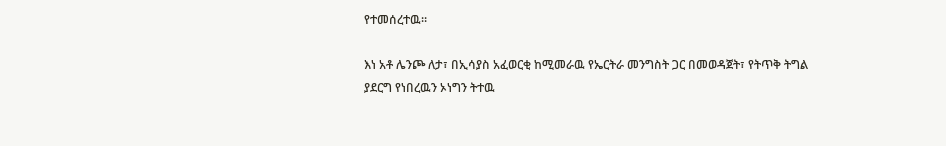የተመሰረተዉ።

እነ አቶ ሌንጮ ለታ፣ በኢሳያስ አፈወርቂ ከሚመራዉ የኤርትራ መንግስት ጋር በመወዳጀት፣ የትጥቅ ትግል ያደርግ የነበረዉን ኦነግን ትተዉ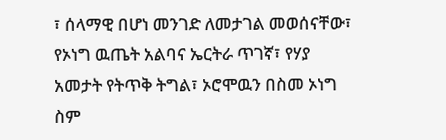፣ ሰላማዊ በሆነ መንገድ ለመታገል መወሰናቸው፣ የኦነግ ዉጤት አልባና ኤርትራ ጥገኛ፣ የሃያ አመታት የትጥቅ ትግል፣ ኦሮሞዉን በስመ ኦነግ ስም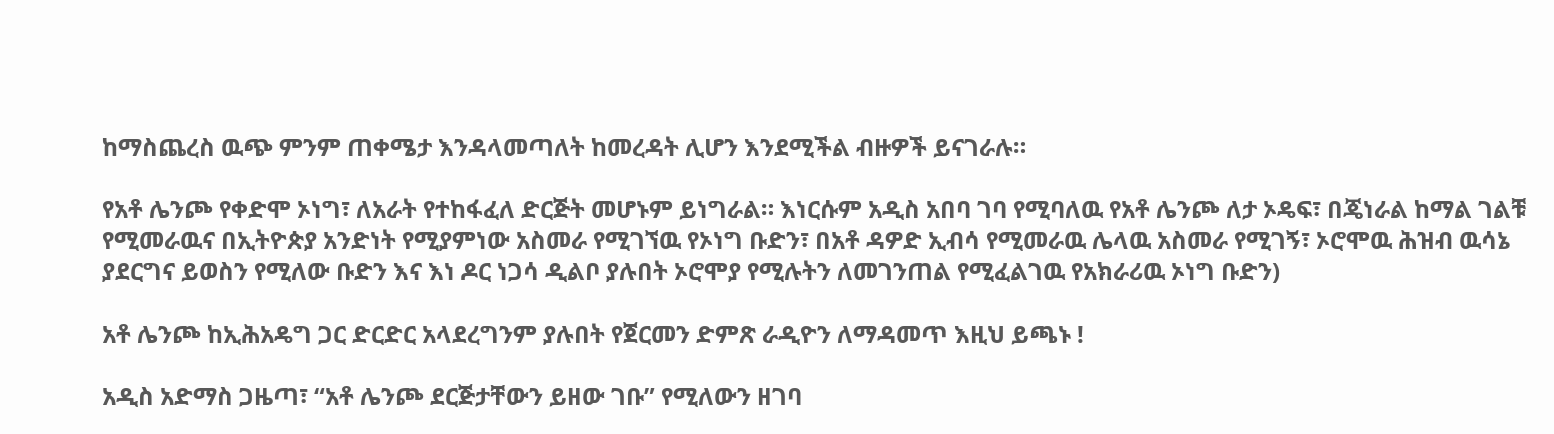ከማስጨረስ ዉጭ ምንም ጠቀሜታ እንዳላመጣለት ከመረዳት ሊሆን እንደሚችል ብዙዎች ይናገራሉ።

የአቶ ሌንጮ የቀድሞ ኦነግ፣ ለአራት የተከፋፈለ ድርጅት መሆኑም ይነግራል። እነርሱም አዲስ አበባ ገባ የሚባለዉ የአቶ ሌንጮ ለታ ኦዴፍ፣ በጄነራል ከማል ገልቹ የሚመራዉና በኢትዮጵያ አንድነት የሚያምነው አስመራ የሚገኘዉ የኦነግ ቡድን፣ በአቶ ዳዎድ ኢብሳ የሚመራዉ ሌላዉ አስመራ የሚገኝ፣ ኦሮሞዉ ሕዝብ ዉሳኔ ያደርግና ይወስን የሚለው ቡድን እና እነ ዶር ነጋሳ ዲልቦ ያሉበት ኦሮሞያ የሚሉትን ለመገንጠል የሚፈልገዉ የአክራሪዉ ኦነግ ቡድን)

አቶ ሌንጮ ከኢሕአዴግ ጋር ድርድር አላደረግንም ያሉበት የጀርመን ድምጽ ራዲዮን ለማዳመጥ እዚህ ይጫኑ !

አዲስ አድማስ ጋዜጣ፣ “አቶ ሌንጮ ደርጅታቸውን ይዘው ገቡ” የሚለውን ዘገባ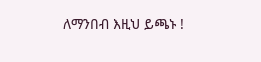ለማንበብ እዚህ ይጫኑ !